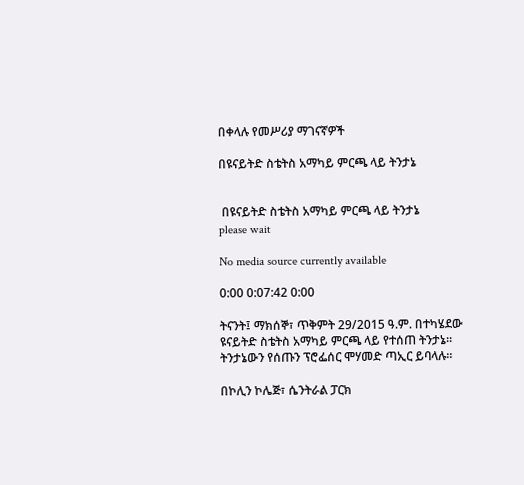በቀላሉ የመሥሪያ ማገናኛዎች

በዩናይትድ ስቴትስ አማካይ ምርጫ ላይ ትንታኔ


 በዩናይትድ ስቴትስ አማካይ ምርጫ ላይ ትንታኔ
please wait

No media source currently available

0:00 0:07:42 0:00

ትናንት፤ ማክሰኞ፣ ጥቅምት 29/2015 ዓ.ም. በተካሄደው ዩናይትድ ስቴትስ አማካይ ምርጫ ላይ የተሰጠ ትንታኔ። ትንታኔውን የሰጡን ፕሮፌሰር ሞሃመድ ጣኢር ይባላሉ።

በኮሊን ኮሌጅ፣ ሴንትራል ፓርክ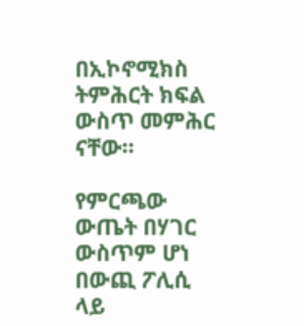በኢኮኖሚክስ ትምሕርት ክፍል ውስጥ መምሕር ናቸው።

የምርጫው ውጤት በሃገር ውስጥም ሆነ በውጪ ፖሊሲ ላይ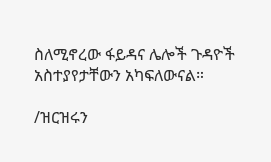ስለሚኖረው ፋይዳና ሌሎች ጉዳዮች አስተያየታቸውን አካፍለውናል።

/ዝርዝሩን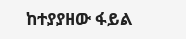ከተያያዘው ፋይል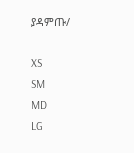ያዳምጡ/

XS
SM
MD
LG